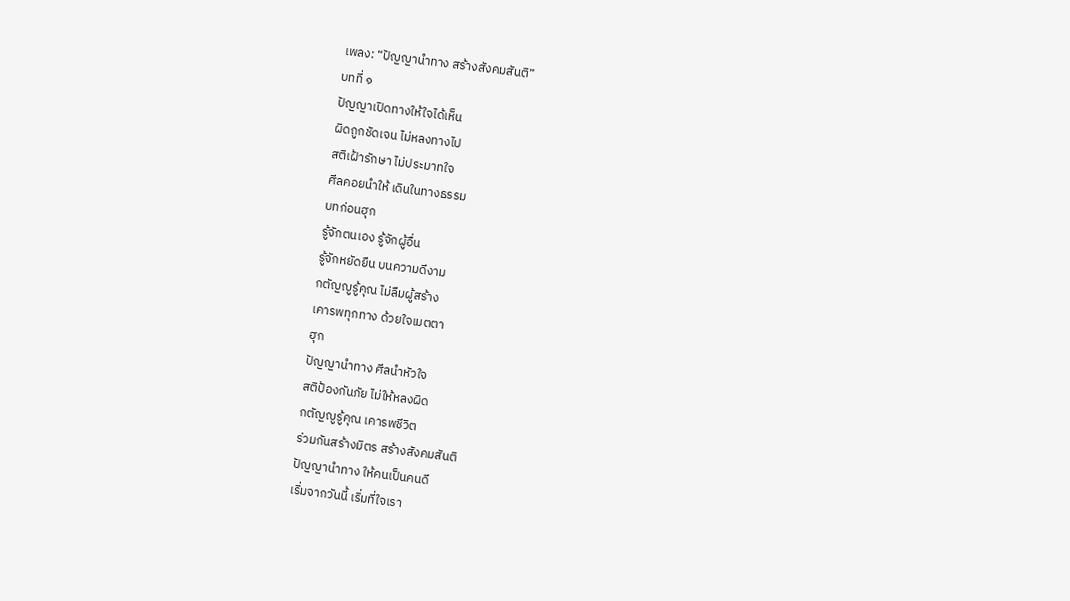เพลง: “ปัญญานำทาง สร้างสังคมสันติ”
บทที่ ๑
ปัญญาเปิดทางให้ใจได้เห็น
ผิดถูกชัดเจน ไม่หลงทางไป
สติเฝ้ารักษา ไม่ประมาทใจ
ศีลคอยนำให้ เดินในทางธรรม
บทก่อนฮุก
รู้จักตนเอง รู้จักผู้อื่น
รู้จักหยัดยืน บนความดีงาม
กตัญญูรู้คุณ ไม่ลืมผู้สร้าง
เคารพทุกทาง ด้วยใจเมตตา
ฮุก
ปัญญานำทาง ศีลนำหัวใจ
สติป้องกันภัย ไม่ให้หลงผิด
กตัญญูรู้คุณ เคารพชีวิต
ร่วมกันสร้างมิตร สร้างสังคมสันติ
ปัญญานำทาง ให้คนเป็นคนดี
เริ่มจากวันนี้ เริ่มที่ใจเรา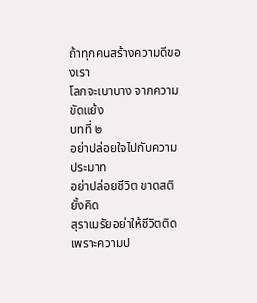ถ้าทุกคนสร้างความดีของเรา
โลกจะเบาบาง จากความขัดแย้ง
บทที่ ๒
อย่าปล่อยใจไปกับความประมาท
อย่าปล่อยชีวิต ขาดสติยั้งคิด
สุราเมรัยอย่าให้ชีวิตติด
เพราะความป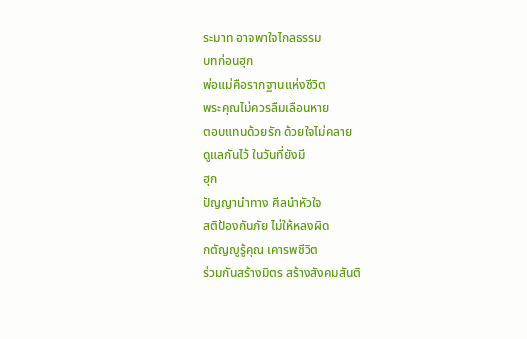ระมาท อาจพาใจไกลธรรม
บทก่อนฮุก
พ่อแม่คือรากฐานแห่งชีวิต
พระคุณไม่ควรลืมเลือนหาย
ตอบแทนด้วยรัก ด้วยใจไม่คลาย
ดูแลกันไว้ ในวันที่ยังมี
ฮุก
ปัญญานำทาง ศีลนำหัวใจ
สติป้องกันภัย ไม่ให้หลงผิด
กตัญญูรู้คุณ เคารพชีวิต
ร่วมกันสร้างมิตร สร้างสังคมสันติ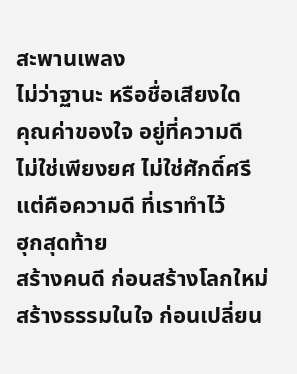สะพานเพลง
ไม่ว่าฐานะ หรือชื่อเสียงใด
คุณค่าของใจ อยู่ที่ความดี
ไม่ใช่เพียงยศ ไม่ใช่ศักดิ์ศรี
แต่คือความดี ที่เราทำไว้
ฮุกสุดท้าย
สร้างคนดี ก่อนสร้างโลกใหม่
สร้างธรรมในใจ ก่อนเปลี่ยน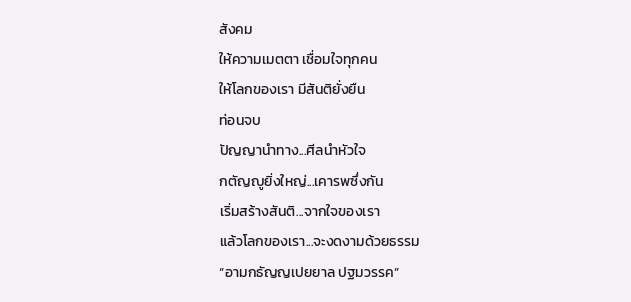สังคม
ให้ความเมตตา เชื่อมใจทุกคน
ให้โลกของเรา มีสันติยั่งยืน
ท่อนจบ
ปัญญานำทาง...ศีลนำหัวใจ
กตัญญูยิ่งใหญ่...เคารพซึ่งกัน
เริ่มสร้างสันติ...จากใจของเรา
แล้วโลกของเรา...จะงดงามด้วยธรรม
“อามกธัญญเปยยาล ปฐมวรรค”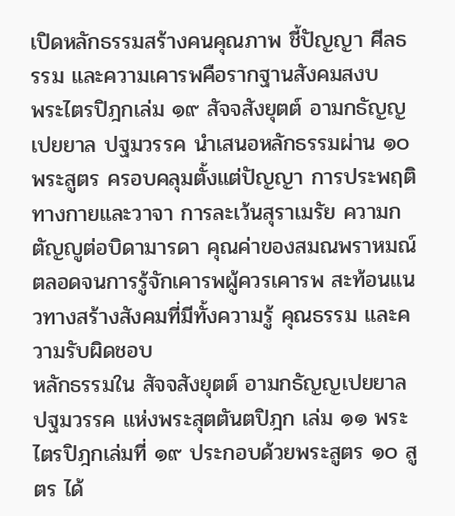เปิดหลักธรรมสร้างคนคุณภาพ ชี้ปัญญา ศีลธรรม และความเคารพคือรากฐานสังคมสงบ
พระไตรปิฎกเล่ม ๑๙ สัจจสังยุตต์ อามกธัญญเปยยาล ปฐมวรรค นำเสนอหลักธรรมผ่าน ๑๐ พระสูตร ครอบคลุมตั้งแต่ปัญญา การประพฤติทางกายและวาจา การละเว้นสุราเมรัย ความกตัญญูต่อบิดามารดา คุณค่าของสมณพราหมณ์ ตลอดจนการรู้จักเคารพผู้ควรเคารพ สะท้อนแนวทางสร้างสังคมที่มีทั้งความรู้ คุณธรรม และความรับผิดชอบ
หลักธรรมใน สัจจสังยุตต์ อามกธัญญเปยยาล ปฐมวรรค แห่งพระสุตตันตปิฎก เล่ม ๑๑ พระไตรปิฎกเล่มที่ ๑๙ ประกอบด้วยพระสูตร ๑๐ สูตร ได้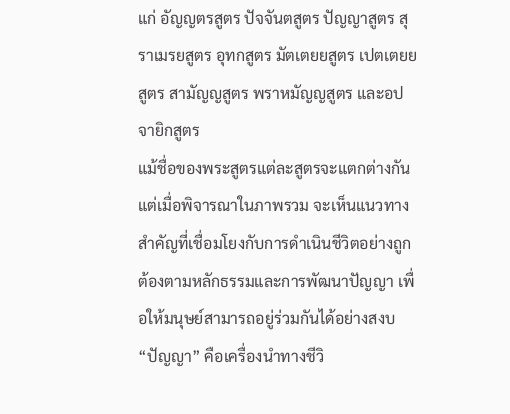แก่ อัญญตรสูตร ปัจจันตสูตร ปัญญาสูตร สุราเมรยสูตร อุทกสูตร มัตเตยยสูตร เปตเตยยสูตร สามัญญสูตร พราหมัญญสูตร และอปจายิกสูตร
แม้ชื่อของพระสูตรแต่ละสูตรจะแตกต่างกัน แต่เมื่อพิจารณาในภาพรวม จะเห็นแนวทางสำคัญที่เชื่อมโยงกับการดำเนินชีวิตอย่างถูกต้องตามหลักธรรมและการพัฒนาปัญญา เพื่อให้มนุษย์สามารถอยู่ร่วมกันได้อย่างสงบ
“ปัญญา” คือเครื่องนำทางชีวิ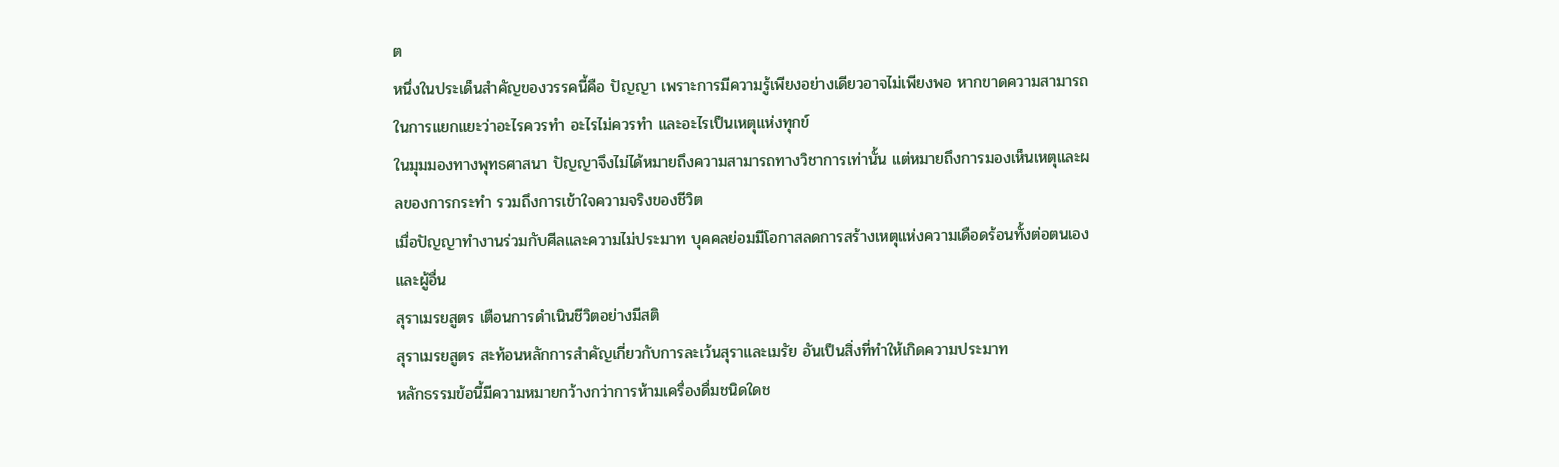ต
หนึ่งในประเด็นสำคัญของวรรคนี้คือ ปัญญา เพราะการมีความรู้เพียงอย่างเดียวอาจไม่เพียงพอ หากขาดความสามารถในการแยกแยะว่าอะไรควรทำ อะไรไม่ควรทำ และอะไรเป็นเหตุแห่งทุกข์
ในมุมมองทางพุทธศาสนา ปัญญาจึงไม่ได้หมายถึงความสามารถทางวิชาการเท่านั้น แต่หมายถึงการมองเห็นเหตุและผลของการกระทำ รวมถึงการเข้าใจความจริงของชีวิต
เมื่อปัญญาทำงานร่วมกับศีลและความไม่ประมาท บุคคลย่อมมีโอกาสลดการสร้างเหตุแห่งความเดือดร้อนทั้งต่อตนเองและผู้อื่น
สุราเมรยสูตร เตือนการดำเนินชีวิตอย่างมีสติ
สุราเมรยสูตร สะท้อนหลักการสำคัญเกี่ยวกับการละเว้นสุราและเมรัย อันเป็นสิ่งที่ทำให้เกิดความประมาท
หลักธรรมข้อนี้มีความหมายกว้างกว่าการห้ามเครื่องดื่มชนิดใดช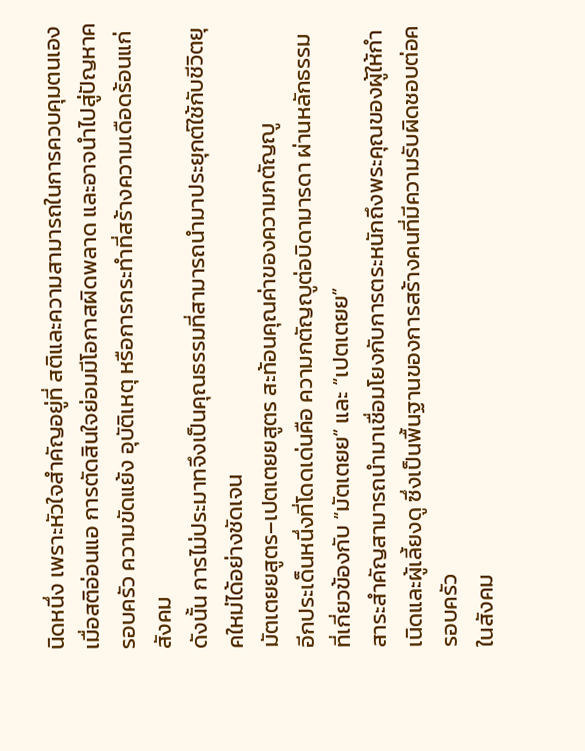นิดหนึ่ง เพราะหัวใจสำคัญอยู่ที่ สติและความสามารถในการควบคุมตนเอง
เมื่อสติอ่อนแอ การตัดสินใจย่อมมีโอกาสผิดพลาด และอาจนำไปสู่ปัญหาครอบครัว ความขัดแย้ง อุบัติเหตุ หรือการกระทำที่สร้างความเดือดร้อนแก่สังคม
ดังนั้น การไม่ประมาทจึงเป็นคุณธรรมที่สามารถนำมาประยุกต์ใช้กับชีวิตยุคใหม่ได้อย่างชัดเจน
มัตเตยยสูตร–เปตเตยยสูตร สะท้อนคุณค่าของความกตัญญู
อีกประเด็นหนึ่งที่โดดเด่นคือ ความกตัญญูต่อบิดามารดา ผ่านหลักธรรมที่เกี่ยวข้องกับ “มัตเตยย” และ “เปตเตยย”
สาระสำคัญสามารถนำมาเชื่อมโยงกับการตระหนักถึงพระคุณของผู้ให้กำเนิดและผู้เลี้ยงดู ซึ่งเป็นพื้นฐานของการสร้างคนที่มีความรับผิดชอบต่อครอบครัว
ในสังคม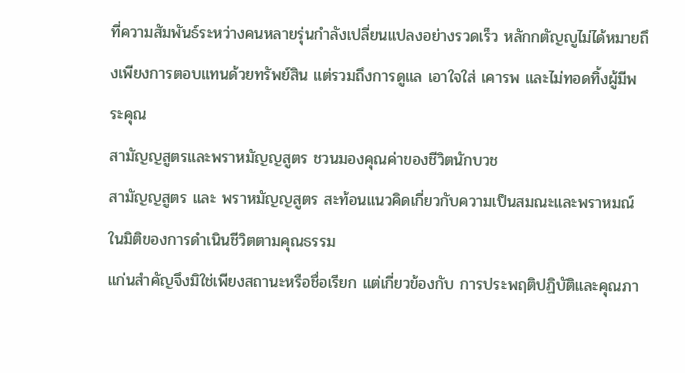ที่ความสัมพันธ์ระหว่างคนหลายรุ่นกำลังเปลี่ยนแปลงอย่างรวดเร็ว หลักกตัญญูไม่ได้หมายถึงเพียงการตอบแทนด้วยทรัพย์สิน แต่รวมถึงการดูแล เอาใจใส่ เคารพ และไม่ทอดทิ้งผู้มีพระคุณ
สามัญญสูตรและพราหมัญญสูตร ชวนมองคุณค่าของชีวิตนักบวช
สามัญญสูตร และ พราหมัญญสูตร สะท้อนแนวคิดเกี่ยวกับความเป็นสมณะและพราหมณ์ในมิติของการดำเนินชีวิตตามคุณธรรม
แก่นสำคัญจึงมิใช่เพียงสถานะหรือชื่อเรียก แต่เกี่ยวข้องกับ การประพฤติปฏิบัติและคุณภา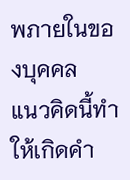พภายในของบุคคล
แนวคิดนี้ทำให้เกิดคำ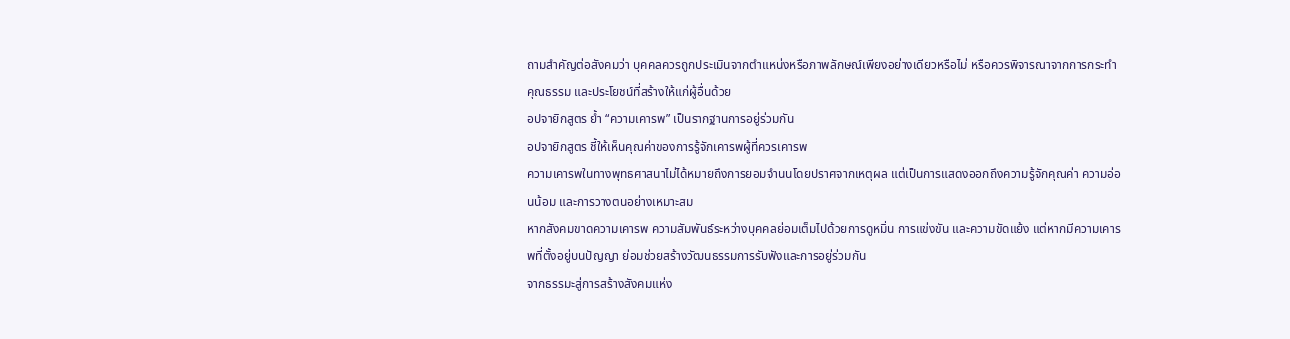ถามสำคัญต่อสังคมว่า บุคคลควรถูกประเมินจากตำแหน่งหรือภาพลักษณ์เพียงอย่างเดียวหรือไม่ หรือควรพิจารณาจากการกระทำ คุณธรรม และประโยชน์ที่สร้างให้แก่ผู้อื่นด้วย
อปจายิกสูตร ย้ำ “ความเคารพ” เป็นรากฐานการอยู่ร่วมกัน
อปจายิกสูตร ชี้ให้เห็นคุณค่าของการรู้จักเคารพผู้ที่ควรเคารพ
ความเคารพในทางพุทธศาสนาไม่ได้หมายถึงการยอมจำนนโดยปราศจากเหตุผล แต่เป็นการแสดงออกถึงความรู้จักคุณค่า ความอ่อนน้อม และการวางตนอย่างเหมาะสม
หากสังคมขาดความเคารพ ความสัมพันธ์ระหว่างบุคคลย่อมเต็มไปด้วยการดูหมิ่น การแข่งขัน และความขัดแย้ง แต่หากมีความเคารพที่ตั้งอยู่บนปัญญา ย่อมช่วยสร้างวัฒนธรรมการรับฟังและการอยู่ร่วมกัน
จากธรรมะสู่การสร้างสังคมแห่ง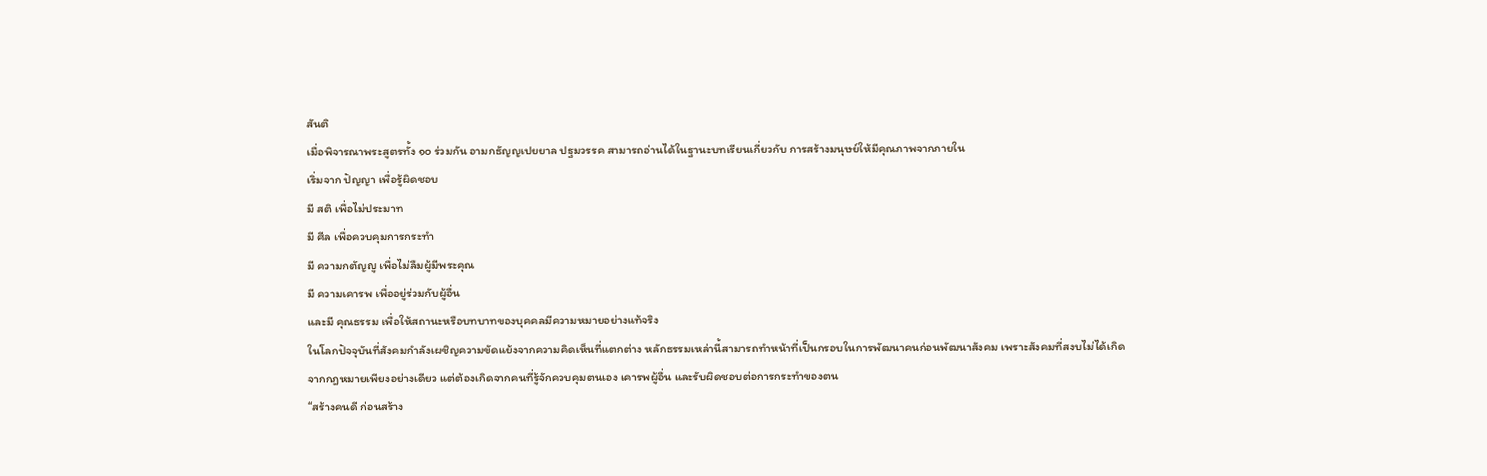สันติ
เมื่อพิจารณาพระสูตรทั้ง ๑๐ ร่วมกัน อามกธัญญเปยยาล ปฐมวรรค สามารถอ่านได้ในฐานะบทเรียนเกี่ยวกับ การสร้างมนุษย์ให้มีคุณภาพจากภายใน
เริ่มจาก ปัญญา เพื่อรู้ผิดชอบ
มี สติ เพื่อไม่ประมาท
มี ศีล เพื่อควบคุมการกระทำ
มี ความกตัญญู เพื่อไม่ลืมผู้มีพระคุณ
มี ความเคารพ เพื่ออยู่ร่วมกับผู้อื่น
และมี คุณธรรม เพื่อให้สถานะหรือบทบาทของบุคคลมีความหมายอย่างแท้จริง
ในโลกปัจจุบันที่สังคมกำลังเผชิญความขัดแย้งจากความคิดเห็นที่แตกต่าง หลักธรรมเหล่านี้สามารถทำหน้าที่เป็นกรอบในการพัฒนาคนก่อนพัฒนาสังคม เพราะสังคมที่สงบไม่ได้เกิดจากกฎหมายเพียงอย่างเดียว แต่ต้องเกิดจากคนที่รู้จักควบคุมตนเอง เคารพผู้อื่น และรับผิดชอบต่อการกระทำของตน
“สร้างคนดี ก่อนสร้าง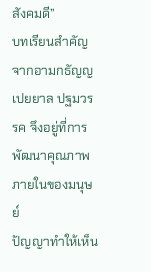สังคมดี”
บทเรียนสำคัญจากอามกธัญญเปยยาล ปฐมวรรค จึงอยู่ที่การพัฒนาคุณภาพภายในของมนุษย์
ปัญญาทำให้เห็น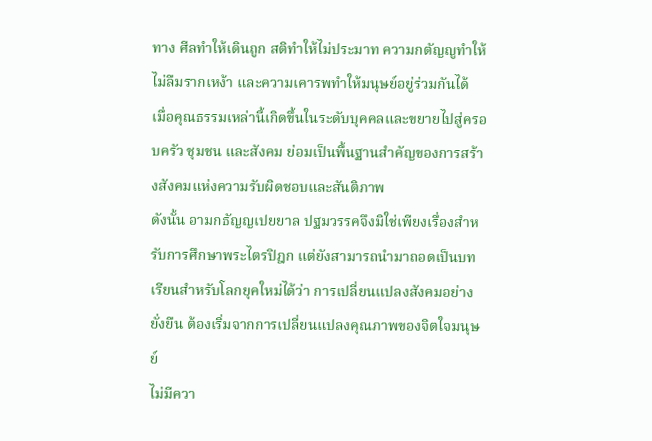ทาง ศีลทำให้เดินถูก สติทำให้ไม่ประมาท ความกตัญญูทำให้ไม่ลืมรากเหง้า และความเคารพทำให้มนุษย์อยู่ร่วมกันได้
เมื่อคุณธรรมเหล่านี้เกิดขึ้นในระดับบุคคลและขยายไปสู่ครอบครัว ชุมชน และสังคม ย่อมเป็นพื้นฐานสำคัญของการสร้างสังคมแห่งความรับผิดชอบและสันติภาพ
ดังนั้น อามกธัญญเปยยาล ปฐมวรรคจึงมิใช่เพียงเรื่องสำหรับการศึกษาพระไตรปิฎก แต่ยังสามารถนำมาถอดเป็นบทเรียนสำหรับโลกยุคใหม่ได้ว่า การเปลี่ยนแปลงสังคมอย่างยั่งยืน ต้องเริ่มจากการเปลี่ยนแปลงคุณภาพของจิตใจมนุษย์
ไม่มีควา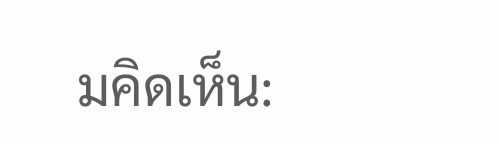มคิดเห็น: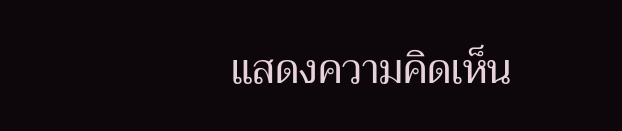แสดงความคิดเห็น